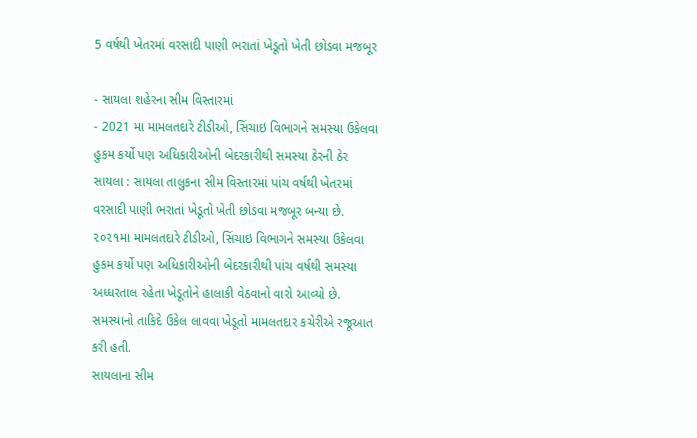5 વર્ષથી ખેતરમાં વરસાદી પાણી ભરાતાં ખેડૂતો ખેતી છોડવા મજબૂર

- સાયલા શહેરના સીમ વિસ્તારમાં
- 2021 મા મામલતદારે ટીડીઓ, સિંચાઇ વિભાગને સમસ્યા ઉકેલવા હુકમ કર્યો પણ અધિકારીઓની બેદરકારીથી સમસ્યા ઠેરની ઠેર
સાયલા : સાયલા તાલુકના સીમ વિસ્તારમાં પાંચ વર્ષથી ખેતરમાં વરસાદી પાણી ભરાતાં ખેડૂતો ખેતી છોડવા મજબૂર બન્યા છે. ૨૦૨૧મા મામલતદારે ટીડીઓ, સિંચાઇ વિભાગને સમસ્યા ઉકેલવા હુકમ કર્યો પણ અધિકારીઓની બેદરકારીથી પાંચ વર્ષથી સમસ્યા અધ્ધરતાલ રહેતા ખેડૂતોને હાલાકી વેઠવાનો વારો આવ્યો છે. સમસ્યાનો તાકિદે ઉકેલ લાવવા ખેડૂતો મામલતદાર કચેરીએ રજૂઆત કરી હતી.
સાયલાના સીમ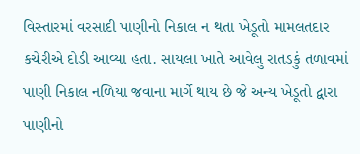વિસ્તારમાં વરસાદી પાણીનો નિકાલ ન થતા ખેડૂતો મામલતદાર કચેરીએ દોડી આવ્યા હતા. સાયલા ખાતે આવેલુ રાતડકું તળાવમાં પાણી નિકાલ નળિયા જવાના માર્ગે થાય છે જે અન્ય ખેડૂતો દ્વારા પાણીનો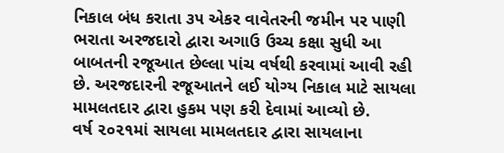નિકાલ બંધ કરાતા ૩૫ એકર વાવેતરની જમીન પર પાણી ભરાતા અરજદારો દ્વારા અગાઉ ઉચ્ચ કક્ષા સુધી આ બાબતની રજૂઆત છેલ્લા પાંચ વર્ષથી કરવામાં આવી રહી છે. અરજદારની રજૂઆતને લઈ યોગ્ય નિકાલ માટે સાયલા મામલતદાર દ્વારા હુકમ પણ કરી દેવામાં આવ્યો છે.
વર્ષ ૨૦૨૧માં સાયલા મામલતદાર દ્વારા સાયલાના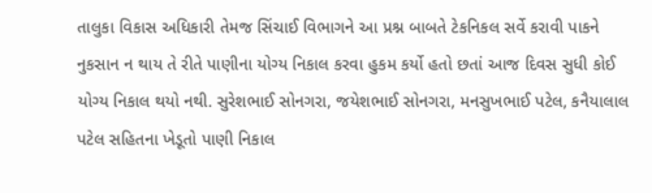તાલુકા વિકાસ અધિકારી તેમજ સિંચાઈ વિભાગને આ પ્રશ્ન બાબતે ટેકનિકલ સર્વે કરાવી પાકને નુકસાન ન થાય તે રીતે પાણીના યોગ્ય નિકાલ કરવા હુકમ કર્યો હતો છતાં આજ દિવસ સુધી કોઈ યોગ્ય નિકાલ થયો નથી. સુરેશભાઈ સોનગરા, જયેશભાઈ સોનગરા, મનસુખભાઈ પટેલ, કનૈયાલાલ પટેલ સહિતના ખેડૂતો પાણી નિકાલ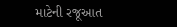માટેની રજૂઆત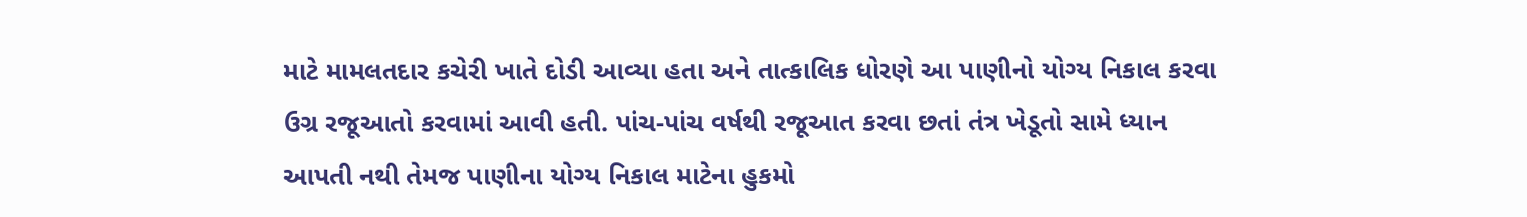માટે મામલતદાર કચેરી ખાતે દોડી આવ્યા હતા અને તાત્કાલિક ધોરણે આ પાણીનો યોગ્ય નિકાલ કરવા ઉગ્ર રજૂઆતો કરવામાં આવી હતી. પાંચ-પાંચ વર્ષથી રજૂઆત કરવા છતાં તંત્ર ખેડૂતો સામે ધ્યાન આપતી નથી તેમજ પાણીના યોગ્ય નિકાલ માટેના હુકમો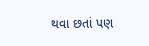થવા છતાં પણ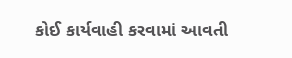કોઈ કાર્યવાહી કરવામાં આવતી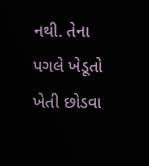નથી. તેના પગલે ખેડૂતો ખેતી છોડવા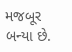મજબૂર બન્યા છે.